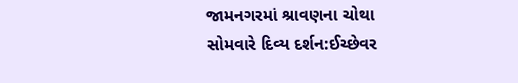જામનગરમાં શ્રાવણના ચોથા સોમવારે દિવ્ય દર્શન:ઈચ્છેવર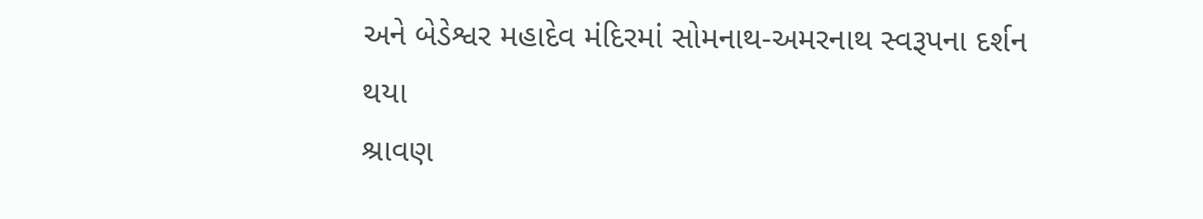અને બેડેશ્વર મહાદેવ મંદિરમાં સોમનાથ-અમરનાથ સ્વરૂપના દર્શન થયા
શ્રાવણ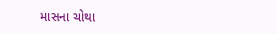માસના ચોથા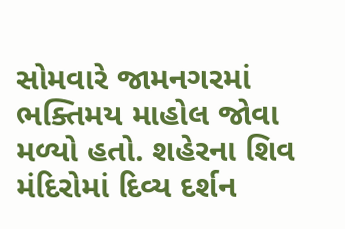સોમવારે જામનગરમાં ભક્તિમય માહોલ જોવા મળ્યો હતો. શહેરના શિવ મંદિરોમાં દિવ્ય દર્શન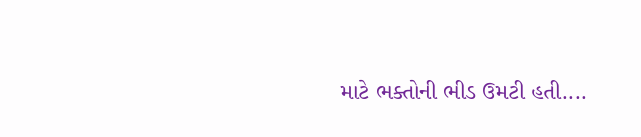માટે ભક્તોની ભીડ ઉમટી હતી....